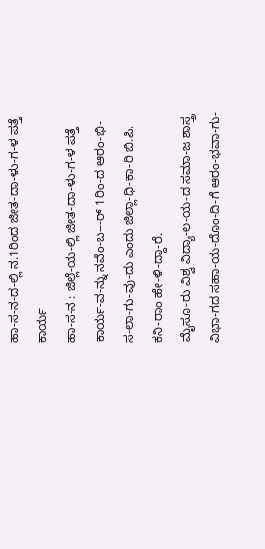ಹಾ-ಸ-ನ-ದ-ಲ್ಲಿ ನ.1ರಿಂದ ಜೀತ-ದಾ-ಳು-ಗ-ಳ ಪತ್ತೆ ಕಾರ್ಯ
ಹಾ-ಸ-ನ : ಜಿಲ್ಲೆ-ಯ-ಲ್ಲಿ ಜೀತ-ದಾ-ಳು-ಗ-ಳ ಪತ್ತೆ ಕಾರ್ಯ-ವ-ನ್ನು ನವೆಂ-ಬ---ರ್ 1ರಿಂ-ದ ಆರಂ-ಭಿ-ಸ-ಲಾ-ಗು-ವು-ದು ಎಂದು ಜಿಲ್ಲಾ-ಧಿ-ಕಾ-ರಿ ಬಿ.ಪಿ. ಕನಿ-ರಾಂ ಹೇ-ಳಿ-ದ್ದಾ-ರೆ.
ಮೈಸೂ-ರು ವಿಶ್ವ ವಿದ್ಯಾ-ಲ-ಯ-ದ ಸಮಾ-ಜ ಶಾಸ್ತ್ರ ವಿಭಾ-ಗದ ಸಹಾ-ಯ-ದೊಂ-ದಿ-ಗೆ ಆರಂ-ಭವಾ-ಗು-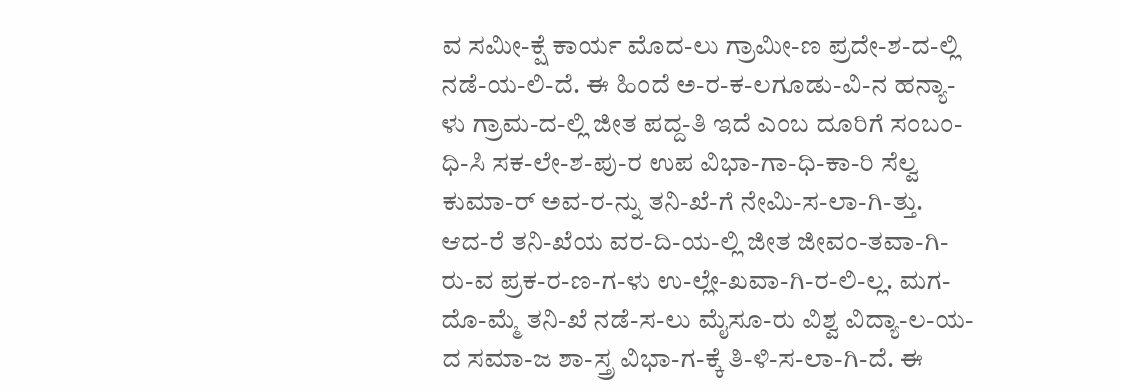ವ ಸಮೀ-ಕ್ಷೆ ಕಾರ್ಯ ಮೊದ-ಲು ಗ್ರಾಮೀ-ಣ ಪ್ರದೇ-ಶ-ದ-ಲ್ಲಿ ನಡೆ-ಯ-ಲಿ-ದೆ. ಈ ಹಿಂದೆ ಅ-ರ-ಕ-ಲಗೂಡು-ವಿ-ನ ಹನ್ಯಾ-ಳು ಗ್ರಾಮ-ದ-ಲ್ಲಿ ಜೀತ ಪದ್ದ-ತಿ ಇದೆ ಎಂಬ ದೂರಿಗೆ ಸಂಬಂ-ಧಿ-ಸಿ ಸಕ-ಲೇ-ಶ-ಪು-ರ ಉಪ ವಿಭಾ-ಗಾ-ಧಿ-ಕಾ-ರಿ ಸೆಲ್ವ ಕುಮಾ-ರ್ ಅವ-ರ-ನ್ನು ತನಿ-ಖೆ-ಗೆ ನೇಮಿ-ಸ-ಲಾ-ಗಿ-ತ್ತು. ಆದ-ರೆ ತನಿ-ಖೆಯ ವರ-ದಿ-ಯ-ಲ್ಲಿ ಜೀತ ಜೀವಂ-ತವಾ-ಗಿ-ರು-ವ ಪ್ರಕ-ರ-ಣ-ಗ-ಳು ಉ-ಲ್ಲೇ-ಖವಾ-ಗಿ-ರ-ಲಿ-ಲ್ಲ. ಮಗ-ದೊ-ಮ್ಮೆ ತನಿ-ಖೆ ನಡೆ-ಸ-ಲು ಮೈಸೂ-ರು ವಿಶ್ವ ವಿದ್ಯಾ-ಲ-ಯ-ದ ಸಮಾ-ಜ ಶಾ-ಸ್ತ್ರ ವಿಭಾ-ಗ-ಕ್ಕೆ ತಿ-ಳಿ-ಸ-ಲಾ-ಗಿ-ದೆ. ಈ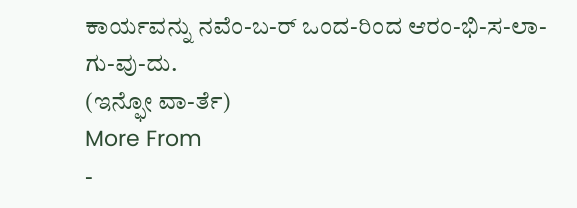ಕಾರ್ಯವನ್ನು ನವೆಂ-ಬ-ರ್ ಒಂದ-ರಿಂದ ಆರಂ-ಭಿ-ಸ-ಲಾ-ಗು-ವು-ದು.
(ಇನ್ಫೋ ವಾ-ರ್ತೆ)
More From
-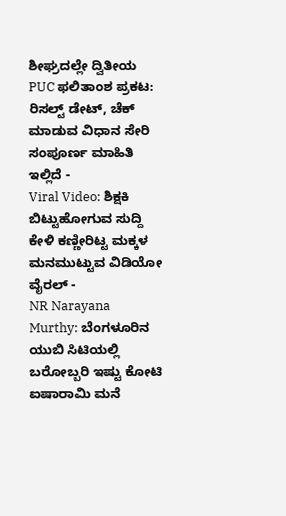ಶೀಘ್ರದಲ್ಲೇ ದ್ವಿತೀಯ PUC ಫಲಿತಾಂಶ ಪ್ರಕಟ: ರಿಸಲ್ಟ್ ಡೇಟ್, ಚೆಕ್ ಮಾಡುವ ವಿಧಾನ ಸೇರಿ ಸಂಪೂರ್ಣ ಮಾಹಿತಿ ಇಲ್ಲಿದೆ -
Viral Video: ಶಿಕ್ಷಕಿ ಬಿಟ್ಟುಹೋಗುವ ಸುದ್ದಿ ಕೇಳಿ ಕಣ್ಣೀರಿಟ್ಟ ಮಕ್ಕಳ ಮನಮುಟ್ಟುವ ವಿಡಿಯೋ ವೈರಲ್ -
NR Narayana Murthy: ಬೆಂಗಳೂರಿನ ಯುಬಿ ಸಿಟಿಯಲ್ಲಿ ಬರೋಬ್ಬರಿ ಇಷ್ಟು ಕೋಟಿ ಐಷಾರಾಮಿ ಮನೆ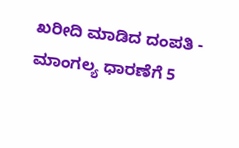ಖರೀದಿ ಮಾಡಿದ ದಂಪತಿ -
ಮಾಂಗಲ್ಯ ಧಾರಣೆಗೆ 5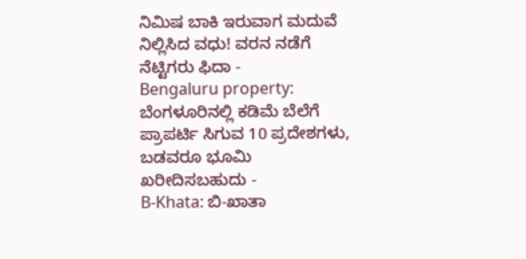ನಿಮಿಷ ಬಾಕಿ ಇರುವಾಗ ಮದುವೆ ನಿಲ್ಲಿಸಿದ ವಧು! ವರನ ನಡೆಗೆ ನೆಟ್ಟಿಗರು ಫಿದಾ -
Bengaluru property: ಬೆಂಗಳೂರಿನಲ್ಲಿ ಕಡಿಮೆ ಬೆಲೆಗೆ ಪ್ರಾಪರ್ಟಿ ಸಿಗುವ 10 ಪ್ರದೇಶಗಳು, ಬಡವರೂ ಭೂಮಿ ಖರೀದಿಸಬಹುದು -
B-Khata: ಬಿ-ಖಾತಾ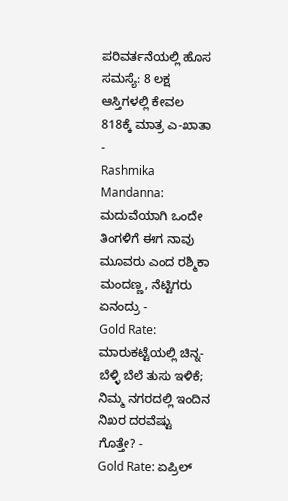ಪರಿವರ್ತನೆಯಲ್ಲಿ ಹೊಸ ಸಮಸ್ಯೆ: 8 ಲಕ್ಷ ಆಸ್ತಿಗಳಲ್ಲಿ ಕೇವಲ 818ಕ್ಕೆ ಮಾತ್ರ ಎ-ಖಾತಾ -
Rashmika Mandanna: ಮದುವೆಯಾಗಿ ಒಂದೇ ತಿಂಗಳಿಗೆ ಈಗ ನಾವು ಮೂವರು ಎಂದ ರಶ್ಮಿಕಾ ಮಂದಣ್ಣ, ನೆಟ್ಟಿಗರು ಏನಂದ್ರು -
Gold Rate: ಮಾರುಕಟ್ಟೆಯಲ್ಲಿ ಚಿನ್ನ-ಬೆಳ್ಳಿ ಬೆಲೆ ತುಸು ಇಳಿಕೆ; ನಿಮ್ಮ ನಗರದಲ್ಲಿ ಇಂದಿನ ನಿಖರ ದರವೆಷ್ಟು ಗೊತ್ತೇ? -
Gold Rate: ಏಪ್ರಿಲ್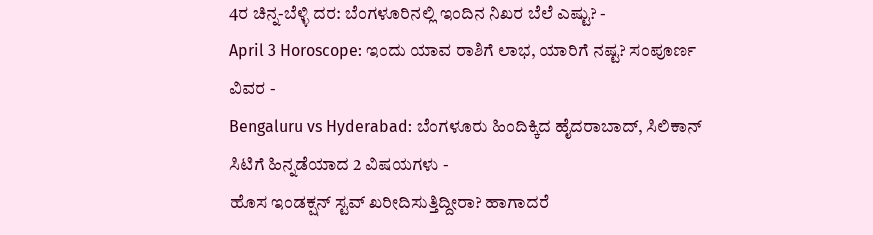4ರ ಚಿನ್ನ-ಬೆಳ್ಳಿ ದರ: ಬೆಂಗಳೂರಿನಲ್ಲಿ ಇಂದಿನ ನಿಖರ ಬೆಲೆ ಎಷ್ಟು? -
April 3 Horoscope: ಇಂದು ಯಾವ ರಾಶಿಗೆ ಲಾಭ, ಯಾರಿಗೆ ನಷ್ಟ? ಸಂಪೂರ್ಣ ವಿವರ -
Bengaluru vs Hyderabad: ಬೆಂಗಳೂರು ಹಿಂದಿಕ್ಕಿದ ಹೈದರಾಬಾದ್, ಸಿಲಿಕಾನ್ ಸಿಟಿಗೆ ಹಿನ್ನಡೆಯಾದ 2 ವಿಷಯಗಳು -
ಹೊಸ ಇಂಡಕ್ಷನ್ ಸ್ಟವ್ ಖರೀದಿಸುತ್ತಿದ್ದೀರಾ? ಹಾಗಾದರೆ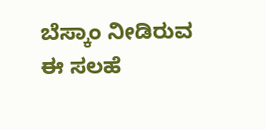ಬೆಸ್ಕಾಂ ನೀಡಿರುವ ಈ ಸಲಹೆ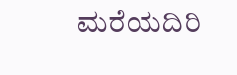ಮರೆಯದಿರಿ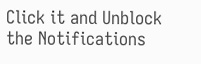Click it and Unblock the Notifications